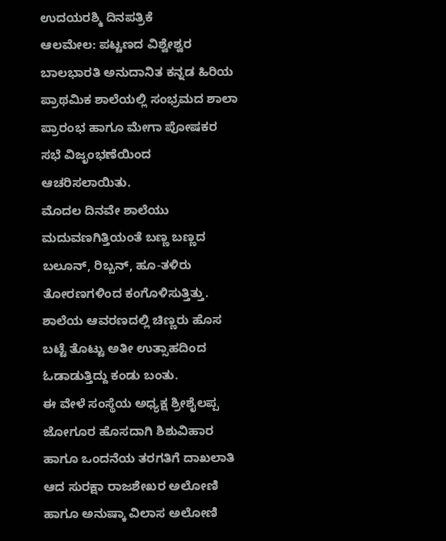ಉದಯರಶ್ಮಿ ದಿನಪತ್ರಿಕೆ
ಆಲಮೇಲ: ಪಟ್ಟಣದ ವಿಶ್ವೇಶ್ವರ ಬಾಲಭಾರತಿ ಅನುದಾನಿತ ಕನ್ನಡ ಹಿರಿಯ ಪ್ರಾಥಮಿಕ ಶಾಲೆಯಲ್ಲಿ ಸಂಭ್ರಮದ ಶಾಲಾ ಪ್ರಾರಂಭ ಹಾಗೂ ಮೇಗಾ ಪೋಷಕರ ಸಭೆ ವಿಜೃಂಭಣೆಯಿಂದ ಆಚರಿಸಲಾಯಿತು.
ಮೊದಲ ದಿನವೇ ಶಾಲೆಯು ಮದುವಣಗಿತ್ತಿಯಂತೆ ಬಣ್ಣ ಬಣ್ಣದ ಬಲೂನ್, ರಿಬ್ಬನ್, ಹೂ-ತಳಿರು ತೋರಣಗಳಿಂದ ಕಂಗೊಳಿಸುತ್ತಿತ್ತು. ಶಾಲೆಯ ಆವರಣದಲ್ಲಿ ಚಿಣ್ಣರು ಹೊಸ ಬಟ್ಟೆ ತೊಟ್ಟು ಅತೀ ಉತ್ಸಾಹದಿಂದ ಓಡಾಡುತ್ತಿದ್ದು ಕಂಡು ಬಂತು.
ಈ ವೇಳೆ ಸಂಸ್ಥೆಯ ಅಧ್ಯಕ್ಷ ಶ್ರೀಶೈಲಪ್ಪ ಜೋಗೂರ ಹೊಸದಾಗಿ ಶಿಶುವಿಹಾರ ಹಾಗೂ ಒಂದನೆಯ ತರಗತಿಗೆ ದಾಖಲಾತಿ ಆದ ಸುರಕ್ಷಾ ರಾಜಶೇಖರ ಅಲೋಣಿ ಹಾಗೂ ಅನುಷ್ಕಾ ವಿಲಾಸ ಅಲೋಣಿ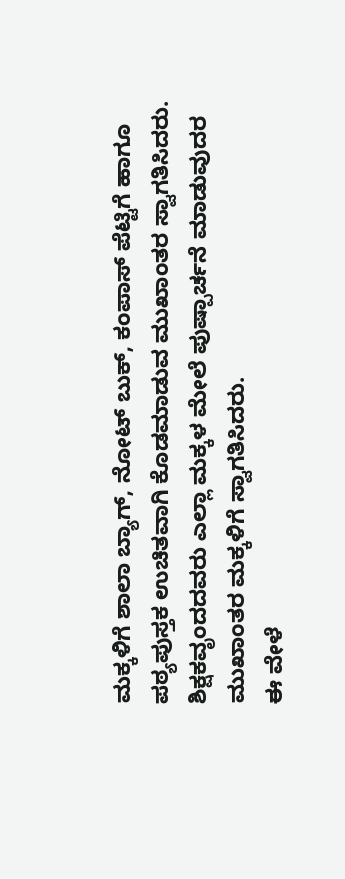ಮಕ್ಕಳಿಗೆ ಶಾಲಾ ಬ್ಯಾಗ್, ನೋಟ್ ಬುಕ್, ಕಂಪಾಸ್ ಪೆಟ್ಟಿಗೆ ಹಾಗೂ ಪಠ್ಯಪುಸ್ತಕ ಉಚಿತವಾಗಿ ಕೊಡಮಾಡುವ ಮುಖಾಂತರ ಸ್ವಾಗತಿಸಿದರು. ಶಿಕ್ಷಕವೃಂದದವರು ಎಲ್ಲಾ ಮಕ್ಕಳ ಮೇಲೆ ಪುಷ್ಪಾರ್ಚನೆ ಮಾಡುವುದರ ಮುಖಾಂತರ ಮಕ್ಕಳಿಗೆ ಸ್ವಾಗತಿಸಿದರು.
ಈ ವೇಳೆ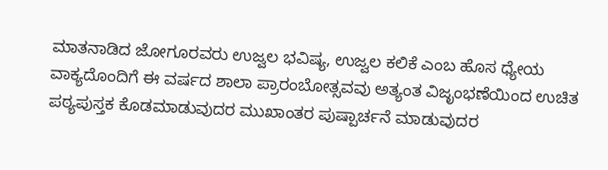ಮಾತನಾಡಿದ ಜೋಗೂರವರು ಉಜ್ವಲ ಭವಿಷ್ಯ, ಉಜ್ವಲ ಕಲಿಕೆ ಎಂಬ ಹೊಸ ಧ್ಯೇಯ ವಾಕ್ಯದೊಂದಿಗೆ ಈ ವರ್ಷದ ಶಾಲಾ ಪ್ರಾರಂಬೋತ್ಸವವು ಅತ್ಯಂತ ವಿಜೃಂಭಣೆಯಿಂದ ಉಚಿತ ಪಠ್ಯಪುಸ್ತಕ ಕೊಡಮಾಡುವುದರ ಮುಖಾಂತರ ಪುಷ್ಪಾರ್ಚನೆ ಮಾಡುವುದರ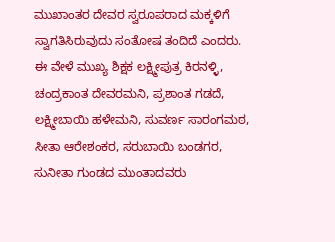ಮುಖಾಂತರ ದೇವರ ಸ್ವರೂಪರಾದ ಮಕ್ಕಳಿಗೆ ಸ್ವಾಗತಿಸಿರುವುದು ಸಂತೋಷ ತಂದಿದೆ ಎಂದರು.
ಈ ವೇಳೆ ಮುಖ್ಯ ಶಿಕ್ಷಕ ಲಕ್ಷ್ಮೀಪುತ್ರ ಕಿರನಳ್ಳಿ, ಚಂದ್ರಕಾಂತ ದೇವರಮನಿ, ಪ್ರಶಾಂತ ಗಡದೆ, ಲಕ್ಷ್ಮೀಬಾಯಿ ಹಳೇಮನಿ, ಸುವರ್ಣ ಸಾರಂಗಮಠ, ಸೀತಾ ಆರೇಶಂಕರ, ಸರುಬಾಯಿ ಬಂಡಗರ, ಸುನೀತಾ ಗುಂಡದ ಮುಂತಾದವರು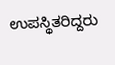ಉಪಸ್ಥಿತರಿದ್ದರು